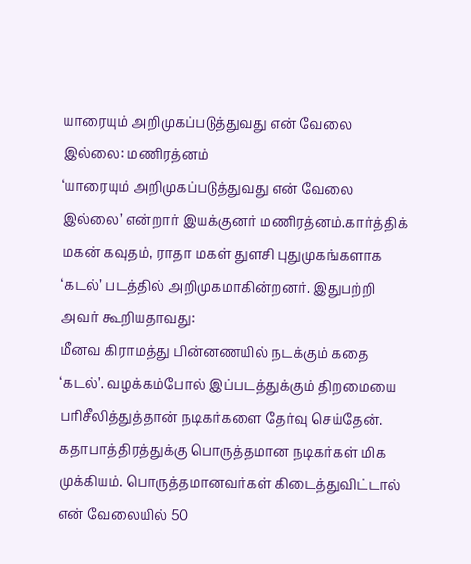யாரையும் அறிமுகப்படுத்துவது என் வேலை இல்லை: மணிரத்னம்
‘யாரையும் அறிமுகப்படுத்துவது என் வேலை இல்லை’ என்றார் இயக்குனர் மணிரத்னம்.கார்த்திக் மகன் கவுதம், ராதா மகள் துளசி புதுமுகங்களாக ‘கடல்’ படத்தில் அறிமுகமாகின்றனர். இதுபற்றி அவர் கூறியதாவது:
மீனவ கிராமத்து பின்னணயில் நடக்கும் கதை ‘கடல்’. வழக்கம்போல் இப்படத்துக்கும் திறமையை பரிசீலித்துத்தான் நடிகர்களை தேர்வு செய்தேன். கதாபாத்திரத்துக்கு பொருத்தமான நடிகர்கள் மிக முக்கியம். பொருத்தமானவர்கள் கிடைத்துவிட்டால் என் வேலையில் 50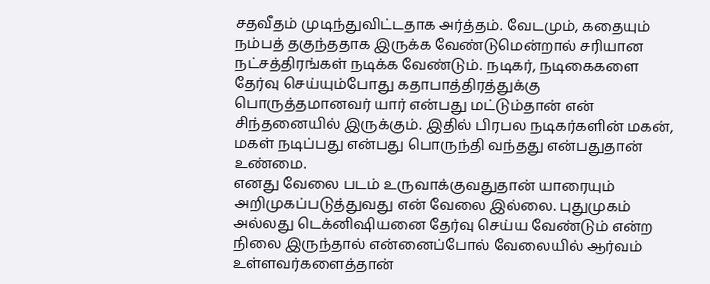சதவீதம் முடிந்துவிட்டதாக அர்த்தம். வேடமும், கதையும் நம்பத் தகுந்ததாக இருக்க வேண்டுமென்றால் சரியான நட்சத்திரங்கள் நடிக்க வேண்டும். நடிகர், நடிகைகளை தேர்வு செய்யும்போது கதாபாத்திரத்துக்கு பொருத்தமானவர் யார் என்பது மட்டும்தான் என் சிந்தனையில் இருக்கும். இதில் பிரபல நடிகர்களின் மகன், மகள் நடிப்பது என்பது பொருந்தி வந்தது என்பதுதான் உண்மை.
எனது வேலை படம் உருவாக்குவதுதான் யாரையும் அறிமுகப்படுத்துவது என் வேலை இல்லை. புதுமுகம் அல்லது டெக்னிஷியனை தேர்வு செய்ய வேண்டும் என்ற நிலை இருந்தால் என்னைப்போல் வேலையில் ஆர்வம் உள்ளவர்களைத்தான்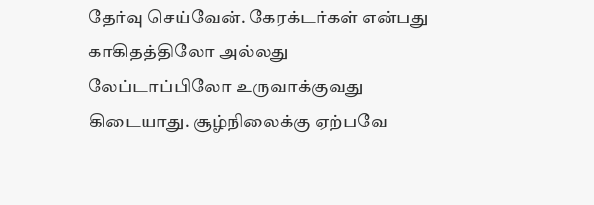தேர்வு செய்வேன். கேரக்டர்கள் என்பது காகிதத்திலோ அல்லது லேப்டாப்பிலோ உருவாக்குவது கிடையாது. சூழ்நிலைக்கு ஏற்பவே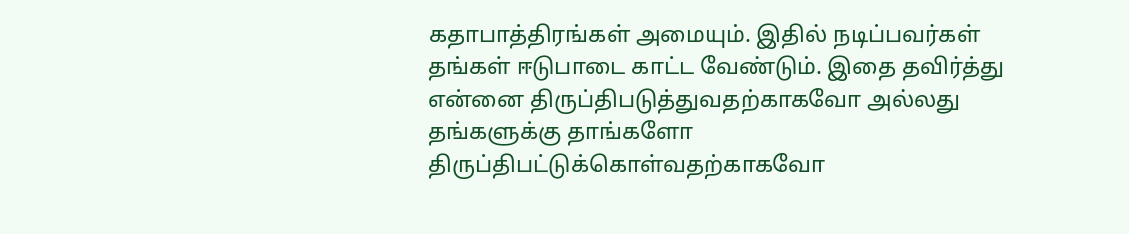கதாபாத்திரங்கள் அமையும். இதில் நடிப்பவர்கள் தங்கள் ஈடுபாடை காட்ட வேண்டும். இதை தவிர்த்து என்னை திருப்திபடுத்துவதற்காகவோ அல்லது தங்களுக்கு தாங்களோ திருப்திபட்டுக்கொள்வதற்காகவோ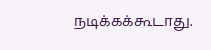நடிக்கக்கூடாது.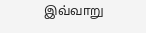இவ்வாறு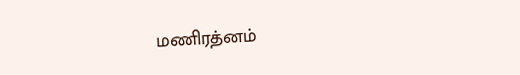மணிரத்னம்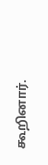கூறினார்.